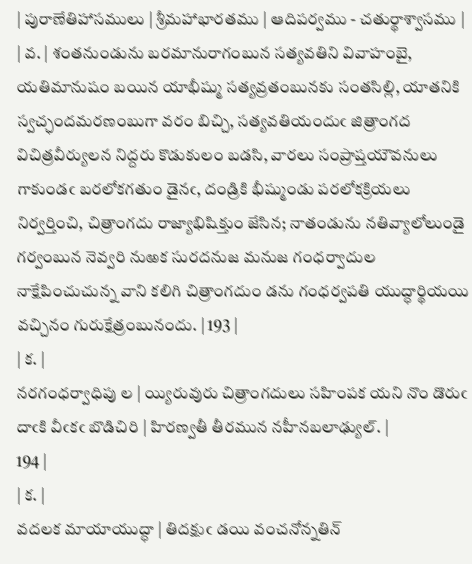| పురాణేతిహాసములు | శ్రీమహాభారతము | ఆదిపర్వము - చతుర్థాశ్వాసము |
| వ. | శంతనుండును బరమానురాగంబున సత్యవతిని వివాహంబై, యతిమానుషం బయిన యాభీష్ము సత్యవ్రతంబునకు సంతసిల్లి, యాతనికి స్వచ్ఛందమరణంబుగా వరం బిచ్చి, సత్యవతియందుఁ జిత్రాంగద విచిత్రవీర్యులన నిద్దరు కొడుకులం బడసి, వారలు సంప్రాప్తయౌవనులు గాకుండఁ బరలోకగతుం డైనఁ, దండ్రికి భీష్ముండు పరలోకక్రియలు నిర్వర్తించి, చిత్రాంగదు రాజ్యాభిషిక్తుం జేసిన; నాతండును నతివ్యాలోలుండై గర్వంబున నెవ్వరి నుఱక సురదనుజ మనుజ గంధర్వాదుల నాక్షేపించుచున్న వాని కలిగి చిత్రాంగదుం డను గంధర్వపతి యుద్ధార్థియయి వచ్చినం గురుక్షేత్రంబునందు. | 193 |
| క. |
నరగంధర్వాధిపు ల | య్యిరువురు చిత్రాంగదులు సహింపక యని నొం డొరుఁ దాఁకి వీఁకఁ బొడిచిరి | హిరణ్వతీ తీరమున నహీనబలాఢ్యుల్. |
194 |
| క. |
వదలక మాయాయుద్ధా | తిదక్షుఁ డయి వంచనోన్నతిన్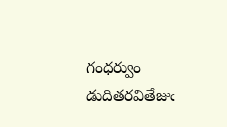గంధర్వుం డుదితరవితేజుఁ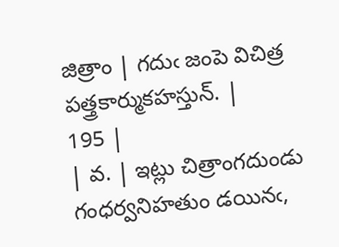జిత్రాం | గదుఁ జంపె విచిత్ర పత్త్రకార్ముకహస్తున్. |
195 |
| వ. | ఇట్లు చిత్రాంగదుండు గంధర్వనిహతుం డయినఁ,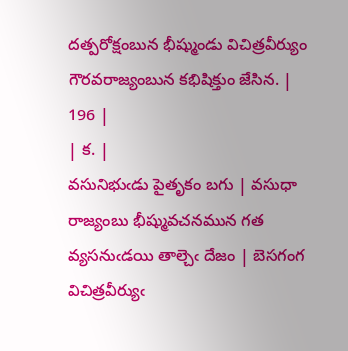దత్పరోక్షంబున భీష్ముండు విచిత్రవీర్యుం గౌరవరాజ్యంబున కభిషిక్తుం జేసిన. | 196 |
| క. |
వసునిభుఁడు పైతృకం బగు | వసుధా రాజ్యంబు భీష్మువచనమున గత వ్యసనుఁడయి తాల్చెఁ దేజం | బెసగంగ విచిత్రవీర్యుఁ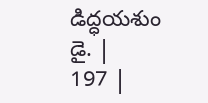డిద్ధయశుం డై. |
197 |